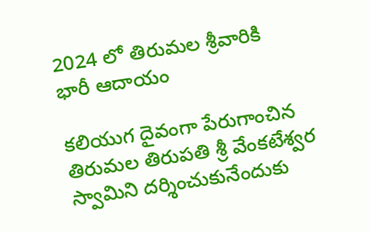2024 లో తిరుమల శ్రీవారికి భారీ ఆదాయం

కలియుగ దైవంగా పేరుగాంచిన తిరుమల తిరుపతి శ్రీ వేంకటేశ్వర స్వామిని దర్శించుకునేందుకు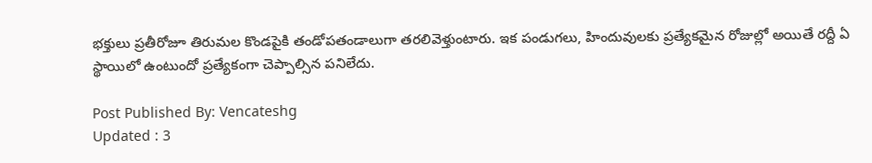భక్తులు ప్రతీరోజూ తిరుమల కొండపైకి తండోపతండాలుగా తరలివెళ్తుంటారు. ఇక పండుగలు, హిందువులకు ప్రత్యేకమైన రోజుల్లో అయితే రద్దీ ఏ స్థాయిలో ఉంటుందో ప్రత్యేకంగా చెప్పాల్సిన పనిలేదు.

Post Published By: Vencateshg
Updated : 3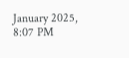January 2025, 8:07 PM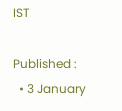IST

Published :
  • 3 January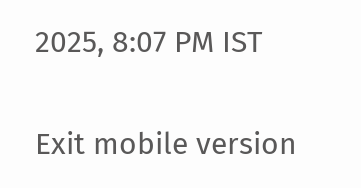2025, 8:07 PM IST

Exit mobile version